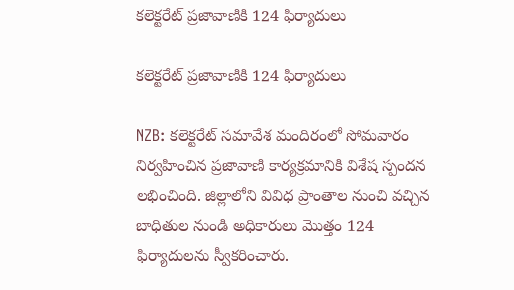కలెక్టరేట్ ప్రజావాణికి 124 ఫిర్యాదులు

కలెక్టరేట్ ప్రజావాణికి 124 ఫిర్యాదులు

NZB: కలెక్టరేట్ సమావేశ మందిరంలో సోమవారం నిర్వహించిన ప్రజావాణి కార్యక్రమానికి విశేష స్పందన లభించింది. జిల్లాలోని వివిధ ప్రాంతాల నుంచి వచ్చిన బాధితుల నుండి అధికారులు మొత్తం 124 ఫిర్యాదులను స్వీకరించారు.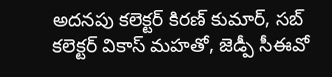అదనపు కలెక్టర్ కిరణ్ కుమార్, సబ్ కలెక్టర్ వికాస్ మహతో, జెడ్పీ సీఈవో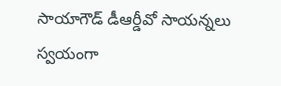సాయాగౌడ్ డీఆర్డీవో సాయన్నలు స్వయంగా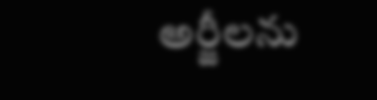అర్జీలను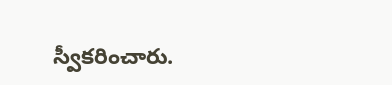స్వీకరించారు.